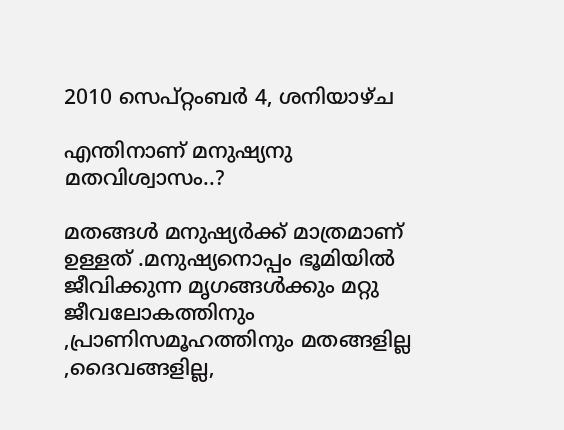2010 സെപ്റ്റംബർ 4, ശനിയാഴ്‌ച

എന്തിനാണ് മനുഷ്യനു മതവിശ്വാസം..?

മതങ്ങള്‍ മനുഷ്യര്‍ക്ക്‌ മാത്രമാണ് ഉള്ളത് .മനുഷ്യനൊപ്പം ഭൂമിയില്‍ ജീവിക്കുന്ന മൃഗങ്ങള്‍ക്കും മറ്റു ജീവലോകത്തിനും ,പ്രാണിസമൂഹത്തിനും മതങ്ങളില്ല ,ദൈവങ്ങളില്ല,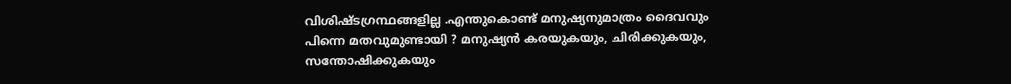വിശിഷ്ടഗ്രന്ഥങ്ങളില്ല .എന്തുകൊണ്ട് മനുഷ്യനുമാത്രം ദൈവവും പിന്നെ മതവുമുണ്ടായി ? മനുഷ്യന്‍ കരയുകയും, ചിരിക്കുകയും, സന്തോഷിക്കുകയും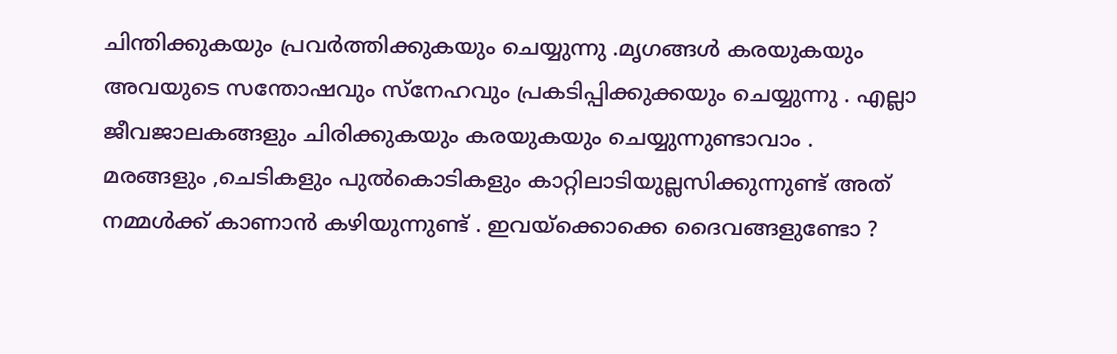ചിന്തിക്കുകയും പ്രവര്‍ത്തിക്കുകയും ചെയ്യുന്നു .മൃഗങ്ങള്‍ കരയുകയും അവയുടെ സന്തോഷവും സ്നേഹവും പ്രകടിപ്പിക്കുക്കയും ചെയ്യുന്നു . എല്ലാ ജീവജാലകങ്ങളും ചിരിക്കുകയും കരയുകയും ചെയ്യുന്നുണ്ടാവാം . മരങ്ങളും ,ചെടികളും പുല്‍കൊടികളും കാറ്റിലാടിയുല്ലസിക്കുന്നുണ്ട് അത് നമ്മള്‍ക്ക് കാണാന്‍ കഴിയുന്നുണ്ട് . ഇവയ്ക്കൊക്കെ ദൈവങ്ങളുണ്ടോ ?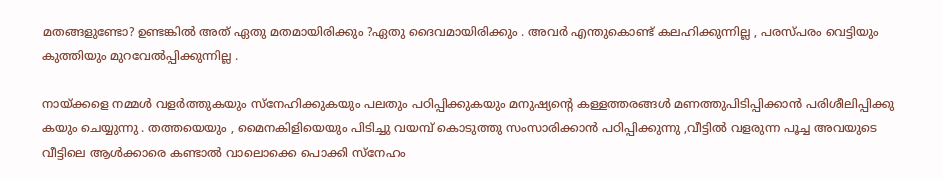മതങ്ങളുണ്ടോ? ഉണ്ടങ്കില്‍ അത് ഏതു മതമായിരിക്കും ?ഏതു ദൈവമായിരിക്കും . അവര്‍ എന്തുകൊണ്ട് കലഹിക്കുന്നില്ല , പരസ്പരം വെട്ടിയും കുത്തിയും മുറവേല്‍പ്പിക്കുന്നില്ല .

നായ്‌ക്കളെ നമ്മള്‍ വളര്‍ത്തുകയും സ്നേഹിക്കുകയും പലതും പഠിപ്പിക്കുകയും മനുഷ്യന്റെ കള്ളത്തരങ്ങള്‍ മണത്തുപിടിപ്പിക്കാന്‍ പരിശീലിപ്പിക്കു കയും ചെയ്യുന്നു . തത്തയെയും , മൈനകിളിയെയും പിടിച്ചു വയമ്പ് കൊടുത്തു സംസാരിക്കാന്‍ പഠിപ്പിക്കുന്നു ,വീട്ടില്‍ വളരുന്ന പൂച്ച അവയുടെ വീട്ടിലെ ആള്‍ക്കാരെ കണ്ടാല്‍ വാലൊക്കെ പൊക്കി സ്നേഹം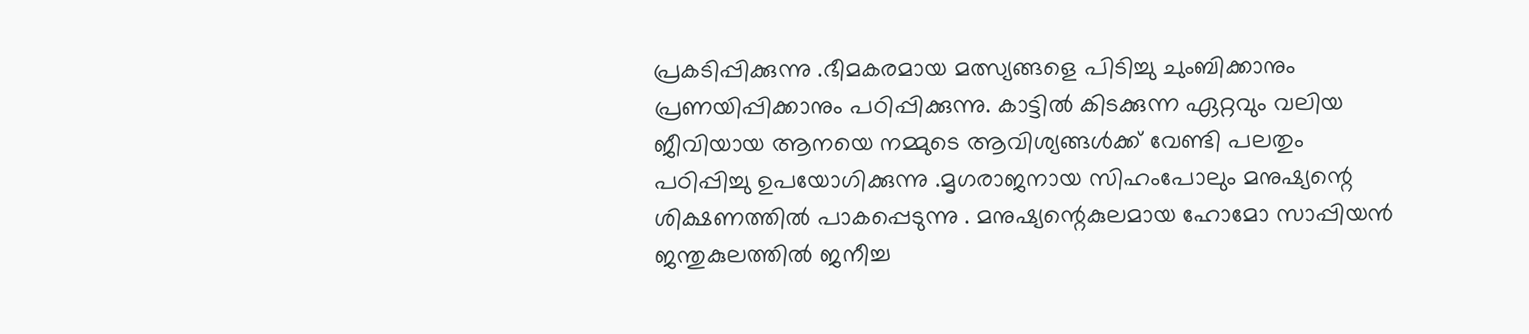പ്രകടിപ്പിക്കുന്നു .ഭീമകരമായ മത്സ്യങ്ങളെ പിടിച്ചു ചുംബിക്കാനും പ്രണയിപ്പിക്കാനും പഠിപ്പിക്കുന്നു. കാട്ടില്‍ കിടക്കുന്ന ഏറ്റവും വലിയ ജീവിയായ ആനയെ നമ്മുടെ ആവിശ്യങ്ങള്‍ക്ക് വേണ്ടി പലതും പഠിപ്പിച്ചു ഉപയോഗിക്കുന്നു .മൃഗരാജനായ സിഹംപോലും മനുഷ്യന്റെ ശിക്ഷണത്തില്‍ പാകപ്പെടുന്നു . മനുഷ്യന്റെകുലമായ ഹോമോ സാപ്പിയന്‍ ജന്തുകുലത്തില്‍ ജനീച്ച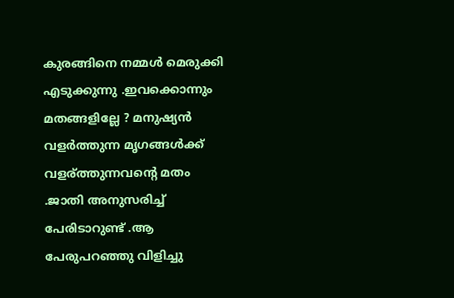കുരങ്ങിനെ നമ്മള്‍ മെരുക്കി എടുക്കുന്നു .ഇവക്കൊന്നും മതങ്ങളില്ലേ ? മനുഷ്യന്‍ വളര്‍ത്തുന്ന മൃഗങ്ങള്‍ക്ക് വളര്ത്തുന്നവന്റെ മതം .ജാതി അനുസരിച്ച് പേരിടാറുണ്ട്‌ .ആ പേരുപറഞ്ഞു വിളിച്ചു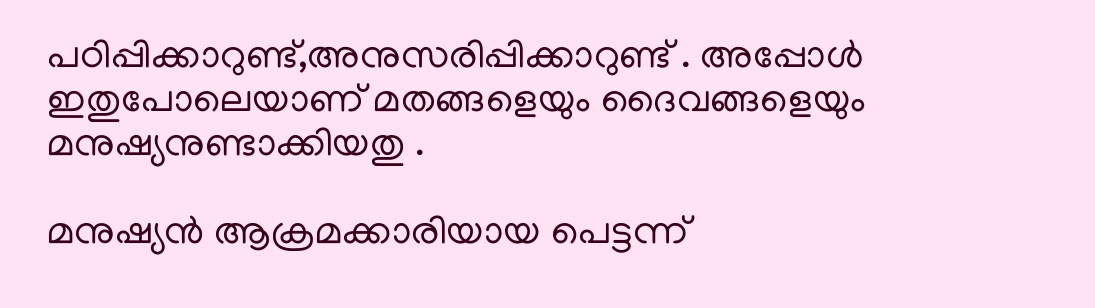പഠിപ്പിക്കാറുണ്ട്,അനുസരിപ്പിക്കാറുണ്ട് . അപ്പോള്‍ ഇതുപോലെയാണ് മതങ്ങളെയും ദൈവങ്ങളെയും മനുഷ്യനുണ്ടാക്കിയതു .

മനുഷ്യന്‍ ആക്രമക്കാരിയായ പെട്ടന്ന്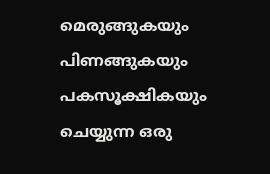മെരുങ്ങുകയും പിണങ്ങുകയും പകസൂക്ഷികയും ചെയ്യുന്ന ഒരു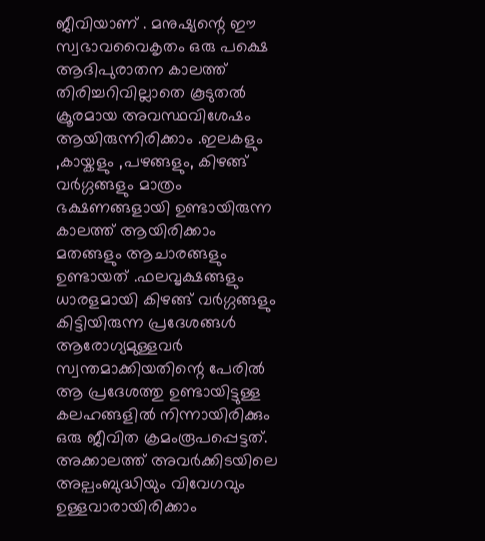ജീവിയാണ് . മനുഷ്യന്റെ ഈ സ്വഭാവവൈകൃതം ഒരു പക്ഷെ ആദിപുരാതന കാലത്ത് തിരിച്ചറിവില്ലാതെ കൂടുതല്‍ ക്രൂരമായ അവസ്ഥവിശേഷം ആയിരുന്നിരിക്കാം .ഇലകളും ,കായ്കളും ,പഴങ്ങളും, കിഴങ്ങ് വര്‍ഗ്ഗങ്ങളും മാത്രം ഭക്ഷണങ്ങളായി ഉണ്ടായിരുന്ന കാലത്ത് ആയിരിക്കാം മതങ്ങളും ആചാരങ്ങളും ഉണ്ടായത് .ഫലവൃക്ഷങ്ങളും ധാരളമായി കിഴങ്ങ് വര്‍ഗ്ഗങ്ങളും കിട്ടിയിരുന്ന പ്രദേശങ്ങള്‍ ആരോഗ്യമുള്ളവര്‍ സ്വന്തമാക്കിയതിന്റെ പേരില്‍ ആ പ്രദേശത്തു ഉണ്ടായിട്ടുള്ള കലഹങ്ങളില്‍ നിന്നായിരിക്കും ഒരു ജീവിത ക്രമംരൂപപ്പെട്ടത്. അക്കാലത്ത് അവര്‍ക്കിടയിലെ അല്പംബുദ്ധിയും വിവേഗവും ഉള്ളവാരായിരിക്കാം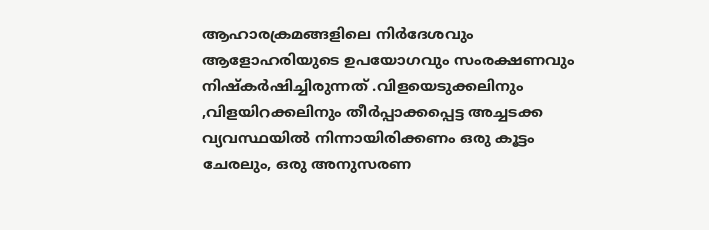ആഹാരക്രമങ്ങളിലെ നിര്‍ദേശവും ആളോഹരിയുടെ ഉപയോഗവും സംരക്ഷണവും നിഷ്കര്‍ഷിച്ചിരുന്നത് .വിളയെടുക്കലിനും ,വിളയിറക്കലിനും തീര്‍പ്പാക്കപ്പെട്ട അച്ചടക്ക വ്യവസ്ഥയില്‍ നിന്നായിരിക്കണം ഒരു കൂട്ടം ചേരലും, ഒരു അനുസരണ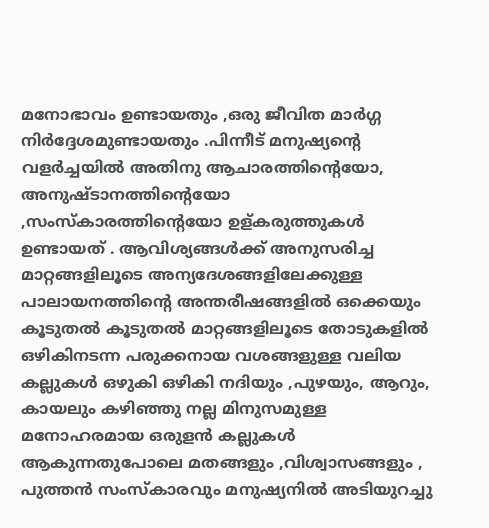മനോഭാവം ഉണ്ടായതും ,ഒരു ജീവിത മാര്‍ഗ്ഗ നിര്‍ദ്ദേശമുണ്ടായതും .പിന്നീട് മനുഷ്യന്റെ വളര്‍ച്ചയില്‍ അതിനു ആചാരത്തിന്റെയോ, അനുഷ്ടാനത്തിന്റെയോ ,സംസ്കാരത്തിന്റെയോ ഉള്കരുത്തുകള്‍ ഉണ്ടായത് . ആവിശ്യങ്ങള്‍ക്ക് അനുസരിച്ച മാറ്റങ്ങളിലൂടെ അന്യദേശങ്ങളിലേക്കുള്ള പാലായനത്തിന്റെ അന്തരീഷങ്ങളില്‍ ഒക്കെയും കൂടുതല്‍ കൂടുതല്‍ മാറ്റങ്ങളിലൂടെ തോടുകളില്‍ ഒഴികിനടന്ന പരുക്കനായ വശങ്ങളുള്ള വലിയ കല്ലുകള്‍ ഒഴുകി ഒഴികി നദിയും ,പുഴയും, ആറും, കായലും കഴിഞ്ഞു നല്ല മിനുസമുള്ള മനോഹരമായ ഒരുളന്‍ കല്ലുകള്‍ ആകുന്നതുപോലെ മതങ്ങളും ,വിശ്വാസങ്ങളും , പുത്തന്‍ സംസ്കാരവും മനുഷ്യനില്‍ അടിയുറച്ചു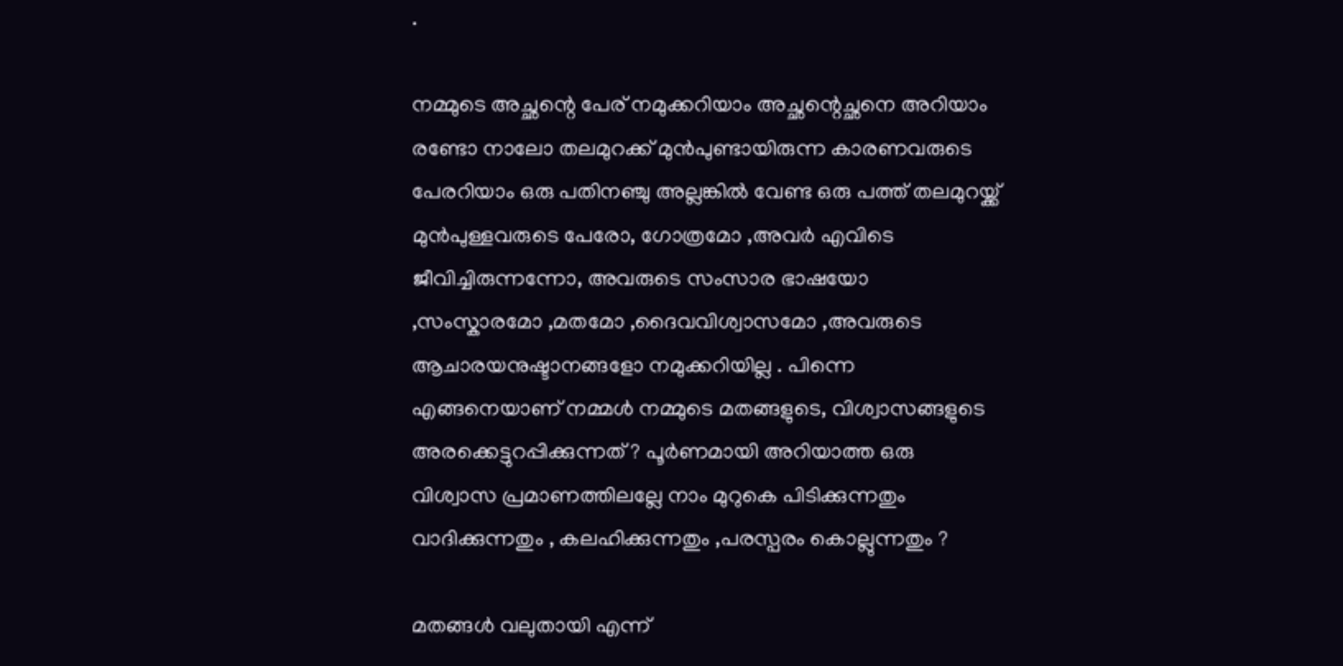.

നമ്മുടെ അച്ഛന്റെ പേര് നമുക്കറിയാം അച്ഛന്റെച്ഛനെ അറിയാം രണ്ടോ നാലോ തലമുറക്ക് മുന്‍പുണ്ടായിരുന്ന കാരണവരുടെ പേരറിയാം ഒരു പതിനഞ്ചു അല്ലങ്കില്‍ വേണ്ട ഒരു പത്ത് തലമുറയ്ക്ക് മുന്‍പുള്ളവരുടെ പേരോ, ഗോത്രമോ ,അവര്‍ എവിടെ ജീവിച്ചിരുന്നന്നോ, അവരുടെ സംസാര ഭാഷയോ ,സംസ്കാരമോ ,മതമോ ,ദൈവവിശ്വാസമോ ,അവരുടെ ആചാരയനുഷ്ടാനങ്ങളോ നമുക്കറിയില്ല . പിന്നെ എങ്ങനെയാണ് നമ്മള്‍ നമ്മുടെ മതങ്ങളുടെ, വിശ്വാസങ്ങളുടെ അരക്കെട്ടുറപ്പിക്കുന്നത്‌ ? പൂര്‍ണമായി അറിയാത്ത ഒരു വിശ്വാസ പ്രമാണത്തിലല്ലേ നാം മുറുകെ പിടിക്കുന്നതും വാദിക്കുന്നതും , കലഹിക്കുന്നതും ,പരസ്പരം കൊല്ലുന്നതും ?

മതങ്ങള്‍ വലുതായി എന്ന്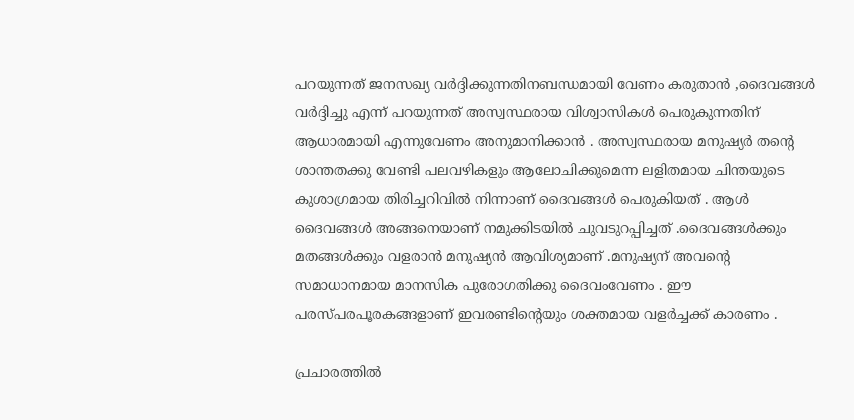പറയുന്നത് ജനസഖ്യ വര്‍ദ്ദിക്കുന്നതിനബന്ധമായി വേണം കരുതാന്‍ ,ദൈവങ്ങള്‍ വര്‍ദ്ദിച്ചു എന്ന് പറയുന്നത് അസ്വസ്ഥരായ വിശ്വാസികള്‍ പെരുകുന്നതിന് ആധാരമായി എന്നുവേണം അനുമാനിക്കാന്‍ . അസ്വസ്ഥരായ മനുഷ്യര്‍ തന്റെ ശാന്തതക്കു വേണ്ടി പലവഴികളും ആലോചിക്കുമെന്ന ലളിതമായ ചിന്തയുടെ കുശാഗ്രമായ തിരിച്ചറിവില്‍ നിന്നാണ് ദൈവങ്ങള്‍ പെരുകിയത് . ആള്‍ ദൈവങ്ങള്‍ അങ്ങനെയാണ് നമുക്കിടയില്‍ ചുവടുറപ്പിച്ചത് .ദൈവങ്ങള്‍ക്കും മതങ്ങള്‍ക്കും വളരാന്‍ മനുഷ്യന്‍ ആവിശ്യമാണ് .മനുഷ്യന് അവന്റെ സമാധാനമായ മാനസിക പുരോഗതിക്കു ദൈവംവേണം . ഈ പരസ്പരപൂരകങ്ങളാണ് ഇവരണ്ടിന്റെയും ശക്തമായ വളര്‍ച്ചക്ക് കാരണം .

പ്രചാരത്തില്‍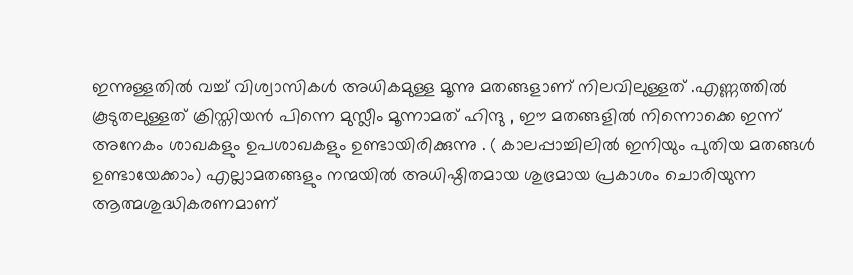ഇന്നുള്ളതില്‍ വച്ച് വിശ്വാസികള്‍ അധികമുള്ള മൂന്നു മതങ്ങളാണ് നിലവിലുള്ളത് .എണ്ണത്തില്‍ കൂടുതലുള്ളത് ക്രിസ്തിയന്‍ പിന്നെ മുസ്ലീം മൂന്നാമത് ഹിന്ദു , ഈ മതങ്ങളില്‍ നിന്നൊക്കെ ഇന്ന് അനേകം ശാഖകളും ഉപശാഖകളും ഉണ്ടായിരിക്കുന്നു . ( കാലപ്പാച്ചിലില്‍ ഇനിയും പുതിയ മതങ്ങള്‍ ഉണ്ടായേക്കാം) എല്ലാമതങ്ങളും നന്മയില്‍ അധിഷ്ഠിതമായ ശുഭ്രമായ പ്രകാശം ചൊരിയുന്ന ആത്മശുദ്ധികരണമാണ്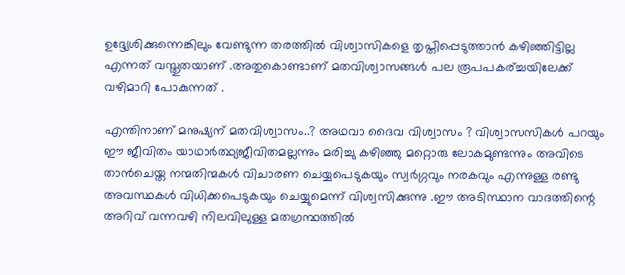ഉദ്ദ്യേശിക്കുന്നെങ്കിലും വേണ്ടുന്ന തരത്തില്‍ വിശ്വാസികളെ തൃപ്തിപ്പെടുത്താന്‍ കഴിഞ്ഞിട്ടില്ല എന്നത് വസ്തുതയാണ് .അതുകൊണ്ടാണ് മതവിശ്വാസങ്ങള്‍ പല രൂപപകര്ച്ചയിലേക്ക് വഴിമാറി പോകുന്നത് .

എന്തിനാണ് മനുഷ്യന് മതവിശ്വാസം..? അഥവാ ദൈവ വിശ്വാസം ? വിശ്വാസസികള്‍ പറയും ഈ ജീവിതം യാഥാര്‍ത്ഥ്യജീവിതമല്ലന്നും മരിച്ചു കഴിഞ്ഞു മറ്റൊരു ലോകമുണ്ടന്നും അവിടെ താന്‍ചെയ്ത നന്മതിന്മകള്‍ വിചാരണ ചെയ്യപെടുകയും സ്വര്‍ഗ്ഗവും നരകവും എന്നുള്ള രണ്ടു അവസ്ഥകള്‍ വിധിക്കപെടുകയും ചെയ്യുമെന്ന് വിശ്വസിക്കുന്നു .ഈ അടിസ്ഥാന വാദത്തിന്റെ അറിവ് വന്നവഴി നിലവിലുള്ള മതഗ്രന്ഥത്തില്‍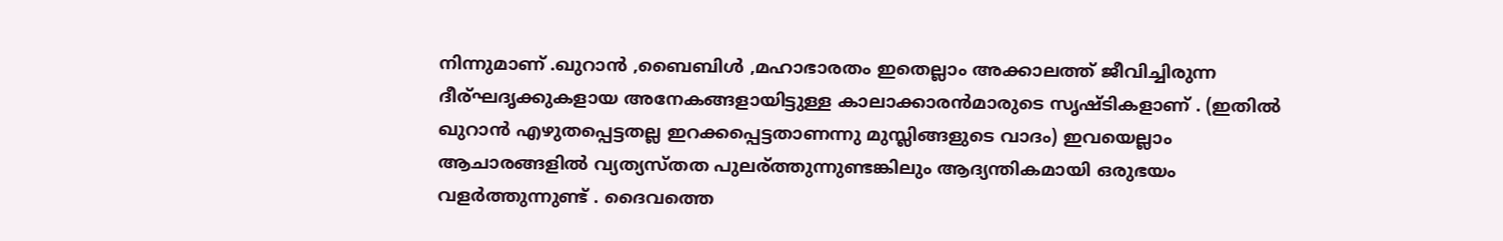നിന്നുമാണ് .ഖുറാന്‍ ,ബൈബിള്‍ ,മഹാഭാരതം ഇതെല്ലാം അക്കാലത്ത് ജീവിച്ചിരുന്ന ദീര്ഘദൃക്കുകളായ അനേകങ്ങളായിട്ടുള്ള കാലാക്കാരന്‍മാരുടെ സൃഷ്ടികളാണ് . (ഇതില്‍ ഖുറാന്‍ എഴുതപ്പെട്ടതല്ല ഇറക്കപ്പെട്ടതാണന്നു മുസ്ലിങ്ങളുടെ വാദം) ഇവയെല്ലാം ആചാരങ്ങളില്‍ വ്യത്യസ്തത പുലര്ത്തുന്നുണ്ടങ്കിലും ആദ്യന്തികമായി ഒരുഭയം വളര്‍ത്തുന്നുണ്ട് . ദൈവത്തെ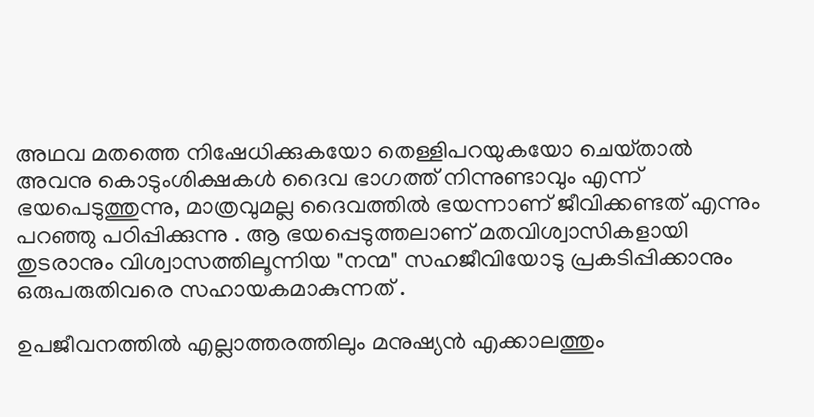അഥവ മതത്തെ നിഷേധിക്കുകയോ തെള്ളിപറയുകയോ ചെയ്‌താല്‍ അവനു കൊടുംശിക്ഷകള്‍ ദൈവ ഭാഗത്ത് നിന്നുണ്ടാവും എന്ന് ഭയപെടുത്തുന്നു, മാത്രവുമല്ല ദൈവത്തില്‍ ഭയന്നാണ് ജീവിക്കണ്ടത് എന്നും പറഞ്ഞു പഠിപ്പിക്കുന്നു . ആ ഭയപ്പെടുത്തലാണ് മതവിശ്വാസികളായി തുടരാനും വിശ്വാസത്തിലൂന്നിയ "നന്മ" സഹജീവിയോടു പ്രകടിപ്പിക്കാനും ഒരുപരുതിവരെ സഹായകമാകുന്നത് .

ഉപജീവനത്തില്‍ എല്ലാത്തരത്തിലും മനുഷ്യന്‍ എക്കാലത്തും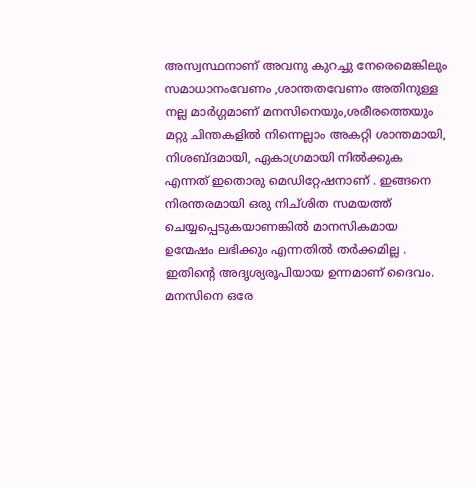അസ്വസ്ഥനാണ് അവനു കുറച്ചു നേരെമെങ്കിലും സമാധാനംവേണം ,ശാന്തതവേണം അതിനുള്ള നല്ല മാര്‍ഗ്ഗമാണ്‌ മനസിനെയും,ശരീരത്തെയും മറ്റു ചിന്തകളില്‍ നിന്നെല്ലാം അകറ്റി ശാന്തമായി, നിശബ്ദമായി, ഏകാഗ്രമായി നില്‍ക്കുക എന്നത് ഇതൊരു മെഡിറ്റേഷനാണ് . ഇങ്ങനെ നിരന്തരമായി ഒരു നിച്ശിത സമയത്ത് ചെയ്യപ്പെടുകയാണങ്കില്‍ മാനസികമായ ഉന്മേഷം ലഭിക്കും എന്നതില്‍ തര്‍ക്കമില്ല . ഇതിന്റെ അദൃശ്യരൂപിയായ ഉന്നമാണ് ദൈവം. മനസിനെ ഒരേ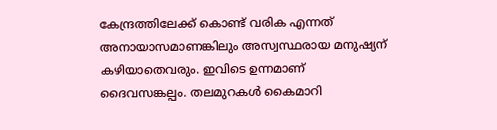കേന്ദ്രത്തിലേക്ക് കൊണ്ട് വരിക എന്നത് അനായാസമാണങ്കിലും അസ്വസ്ഥരായ മനുഷ്യന് കഴിയാതെവരും. ഇവിടെ ഉന്നമാണ് ദൈവസങ്കല്പം. തലമുറകള്‍ കൈമാറി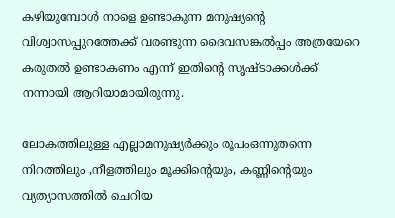കഴിയുമ്പോള്‍ നാളെ ഉണ്ടാകുന്ന മനുഷ്യന്റെ വിശ്വാസപ്പുറത്തേക്ക് വരണ്ടുന്ന ദൈവസങ്കല്‍പ്പം അത്രയേറെ കരുതല്‍ ഉണ്ടാകണം എന്ന് ഇതിന്റെ സൃഷ്ടാക്കള്‍ക്ക് നന്നായി ആറിയാമായിരുന്നു.

ലോകത്തിലുള്ള എല്ലാമനുഷ്യര്‍ക്കും രൂപംഒന്നുതന്നെ നിറത്തിലും ,നീളത്തിലും മൂക്കിന്റെയും, കണ്ണിന്റെയും വ്യത്യാസത്തില്‍ ചെറിയ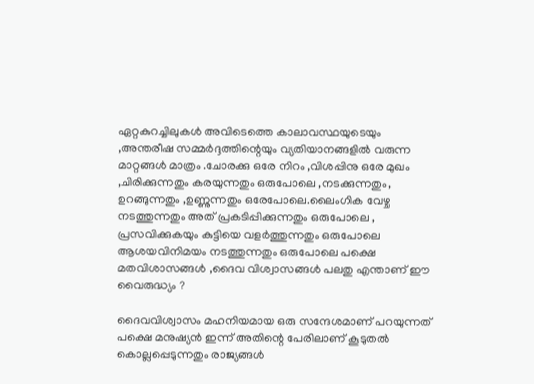ഏറ്റകുറച്ചിലുകള്‍ അവിടെത്തെ കാലാവസ്ഥയുടെയും ,അന്തരീഷ സമ്മര്‍ദ്ദത്തിന്റെയും വ്യതിയാനങ്ങളില്‍ വരുന്ന മാറ്റങ്ങള്‍ മാത്രം .ചോരക്കു ഒരേ നിറം ,വിശപ്പിനു ഒരേ മുഖം ,ചിരിക്കുന്നതും കരയുന്നതും ഒരുപോലെ ,നടക്കുന്നതും, ഉറങ്ങുന്നതും ,ഉണ്ണുന്നതും ഒരേപോലെ.ലൈംഗിക വേഴ്ച നടത്തുന്നതും അത് പ്രകടിപ്പിക്കുന്നതും ഒരുപോലെ , പ്രസവിക്കുകയും കുട്ടിയെ വളര്‍ത്തുന്നതും ഒരുപോലെ ആശയവിനിമയം നടത്തുന്നതും ഒരുപോലെ പക്ഷെ മതവിശാസങ്ങള്‍ ,ദൈവ വിശ്വാസങ്ങള്‍ പലതു എന്താണ് ഈ വൈരുദ്ധ്യം ?

ദൈവവിശ്വാസം മഹനിയമായ ഒരു സന്ദേശമാണ് പറയുന്നത് പക്ഷെ മനുഷ്യന്‍ ഇന്ന് അതിന്റെ പേരിലാണ് കൂടുതല്‍ കൊല്ലപ്പെടുന്നതും രാജ്യങ്ങള്‍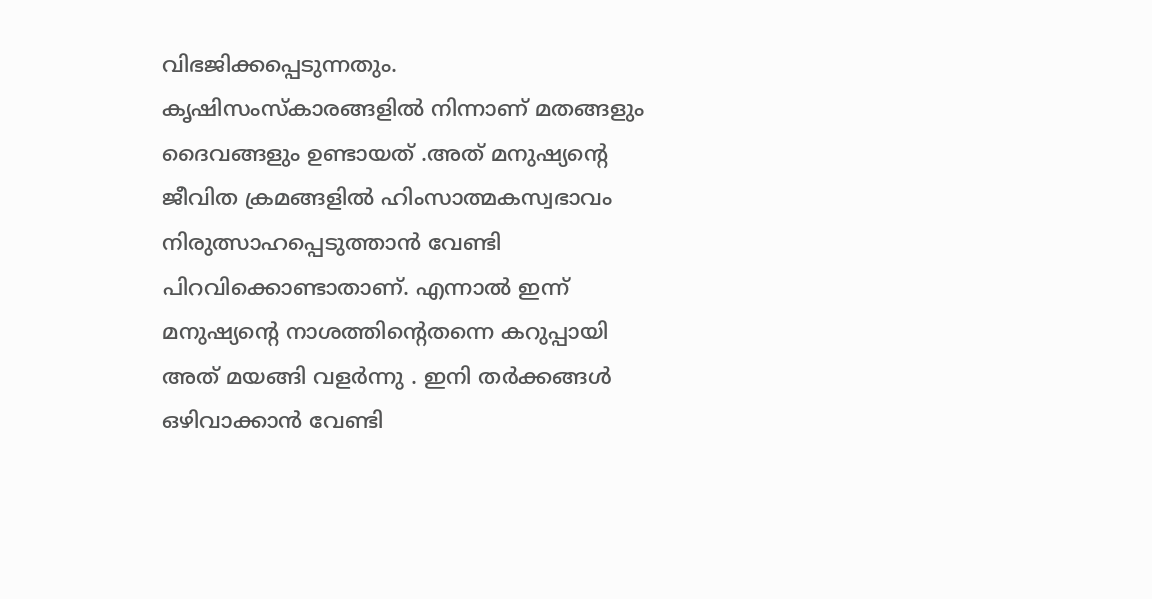വിഭജിക്കപ്പെടുന്നതും. കൃഷിസംസ്കാരങ്ങളില്‍ നിന്നാണ് മതങ്ങളും ദൈവങ്ങളും ഉണ്ടായത് .അത് മനുഷ്യന്റെ ജീവിത ക്രമങ്ങളില്‍ ഹിംസാത്മകസ്വഭാവം നിരുത്സാഹപ്പെടുത്താന്‍ വേണ്ടി പിറവിക്കൊണ്ടാതാണ്. എന്നാല്‍ ഇന്ന് മനുഷ്യന്റെ നാശത്തിന്റെതന്നെ കറുപ്പായി അത് മയങ്ങി വളര്‍ന്നു . ഇനി തര്‍ക്കങ്ങള്‍ ഒഴിവാക്കാന്‍ വേണ്ടി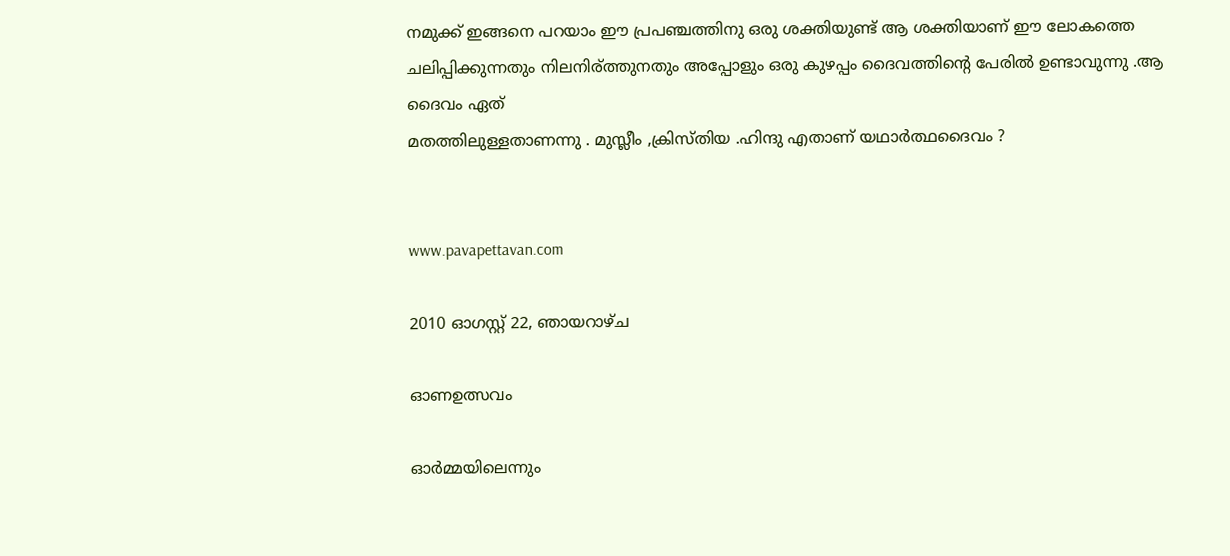നമുക്ക് ഇങ്ങനെ പറയാം ഈ പ്രപഞ്ചത്തിനു ഒരു ശക്തിയുണ്ട് ആ ശക്തിയാണ് ഈ ലോകത്തെ ചലിപ്പിക്കുന്നതും നിലനിര്ത്തുനതും അപ്പോളും ഒരു കുഴപ്പം ദൈവത്തിന്റെ പേരില്‍ ഉണ്ടാവുന്നു .ആ ദൈവം ഏത്
മതത്തിലുള്ളതാണന്നു . മുസ്ലീം ,ക്രിസ്തിയ .ഹിന്ദു എതാണ് യഥാര്‍ത്ഥദൈവം ?


www.pavapettavan.com

2010 ഓഗസ്റ്റ് 22, ഞായറാഴ്‌ച

ഓണഉത്സവം

ഓര്‍മ്മയിലെന്നും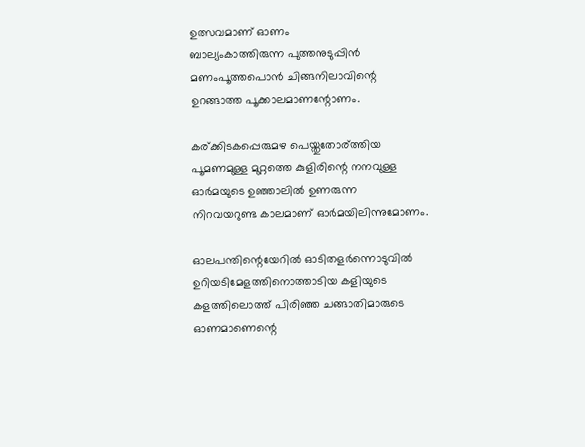ഉത്സവമാണ് ഓണം
ബാല്യംകാത്തിരുന്ന പുത്തനുടുപ്പിന്‍
മണംപൂത്തപൊന്‍ ചിങ്ങനിലാവിന്റെ
ഉറങ്ങാത്ത പൂക്കാലമാണന്റോണം.

കര്ക്കിടകപ്പെരുമഴ പെയ്തുതോര്ത്തിയ
പൂമണമുള്ള മുറ്റത്തെ കുളിരിന്റെ നനവുള്ള
ഓര്‍മയുടെ ഉഞ്ഞാലില്‍ ഉണരുന്ന
നിറവയറുണ്ട കാലമാണ് ഓര്‍മയിലിന്നുമോണം.

ഓലപന്തിന്റെയേറില്‍ ഓടിതളര്‍ന്നൊടുവില്‍
ഉറിയടിമേളത്തിനൊത്താടിയ കളിയുടെ‌
കളത്തിലൊത്ത് പിരിഞ്ഞ ചങ്ങാതിമാരുടെ
ഓണമാണെന്റെ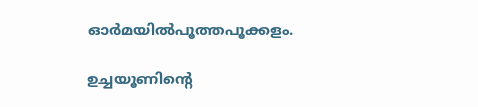ഓര്‍മയില്‍പൂത്തപൂക്കളം.

ഉച്ചയൂണിന്റെ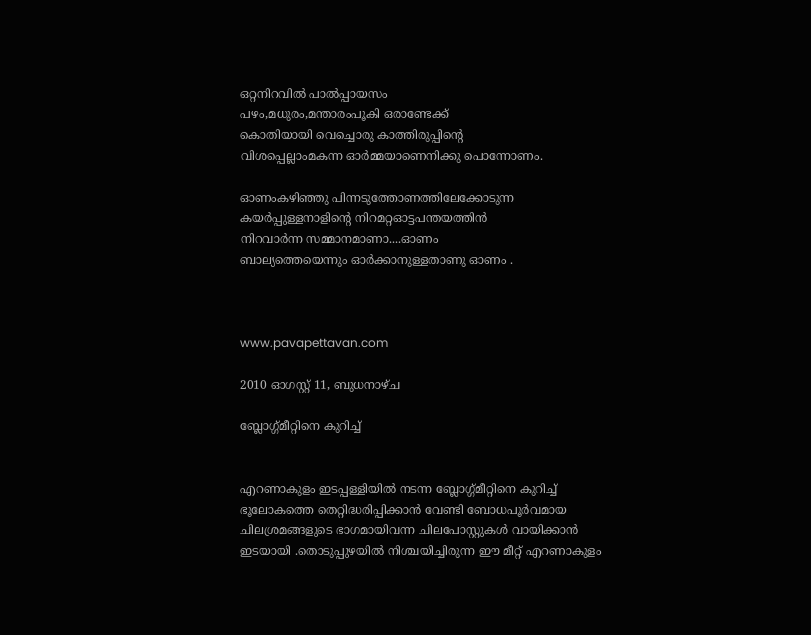ഒറ്റനിറവില്‍ പാല്‍പ്പായസം
പഴം,മധുരം,മന്താരംപൂകി ഒരാണ്ടേക്ക്
കൊതിയായി വെച്ചൊരു കാത്തിരുപ്പിന്റെ
വിശപ്പെല്ലാംമകന്ന ഓര്‍മ്മയാണെനിക്കു പൊന്നോണം.

ഓണംകഴിഞ്ഞു പിന്നടുത്തോണത്തിലേക്കോടുന്ന
കയര്‍പ്പുള്ളനാളിന്റെ നിറമറ്റഓട്ടപന്തയത്തിൻ
നിറവാർന്ന സമ്മാനമാണാ....ഓണം
ബാല്യത്തെയെന്നും ഓർക്കാനുള്ളതാണു ഓണം .



www.pavapettavan.com

2010 ഓഗസ്റ്റ് 11, ബുധനാഴ്‌ച

ബ്ലോഗ്ഗ്മീറ്റിനെ കുറിച്ച്


എറണാകുളം ഇടപ്പള്ളിയില്‍ നടന്ന ബ്ലോഗ്ഗ്മീറ്റിനെ കുറിച്ച് ഭൂലോകത്തെ തെറ്റിദ്ധരിപ്പിക്കാന്‍ വേണ്ടി ബോധപൂര്‍വമായ ചിലശ്രമങ്ങളുടെ ഭാഗമായിവന്ന ചിലപോസ്റ്റുകള്‍ വായിക്കാന്‍ ഇടയായി .തൊടുപ്പുഴയില്‍ നിശ്ചയിച്ചിരുന്ന ഈ മീറ്റ്‌ എറണാകുളം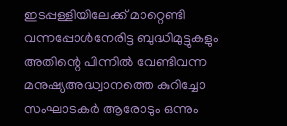ഇടപ്പള്ളിയിലേക്ക് മാറ്റെണ്ടി വന്നപ്പോള്‍നേരിട്ട ബുദ്ധിമുട്ടുകളും അതിന്റെ പിന്നില്‍ വേണ്ടിവന്ന മനുഷ്യഅദ്ധ്വാനത്തെ കുറിച്ചോ സംഘാടകര്‍ ആരോടും ഒന്നും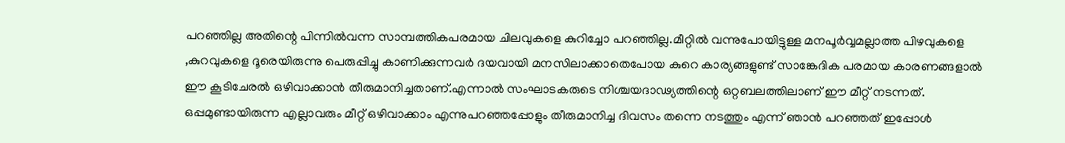പറഞ്ഞില്ല അതിന്റെ പിന്നില്‍വന്ന സാമ്പത്തികപരമായ ചിലവുകളെ കുറിച്ചോ പറഞ്ഞില്ല.മീറ്റില്‍ വന്നുപോയിട്ടുള്ള മനപൂര്‍വ്വമല്ലാത്ത പിഴവുകളെ ,കുറവുകളെ ദൂരെയിരുന്നു പെരുപ്പിച്ചു കാണിക്കുന്നവര്‍ ദയവായി മനസിലാക്കാതെപോയ കുറെ കാര്യങ്ങളുണ്ട് സാങ്കേദിക പരമായ കാരണങ്ങളാല്‍ ഈ കൂടിചേരല്‍ ഒഴിവാക്കാന്‍ തീരുമാനിച്ചതാണ്.എന്നാല്‍ സംഘാടകരുടെ നിശ്ചയദാഢ്യത്തിന്റെ ഒറ്റബലത്തിലാണ് ഈ മീറ്റ് നടന്നത്. ഒപ്പമുണ്ടായിരുന്ന എല്ലാവരും മീറ്റ് ഒഴിവാക്കാം എന്നുപറഞ്ഞപ്പോളും ‌തീരുമാനിച്ച ദിവസം തന്നെ നടത്തും എന്ന് ഞാന്‍ പറഞ്ഞത് ഇപ്പോള്‍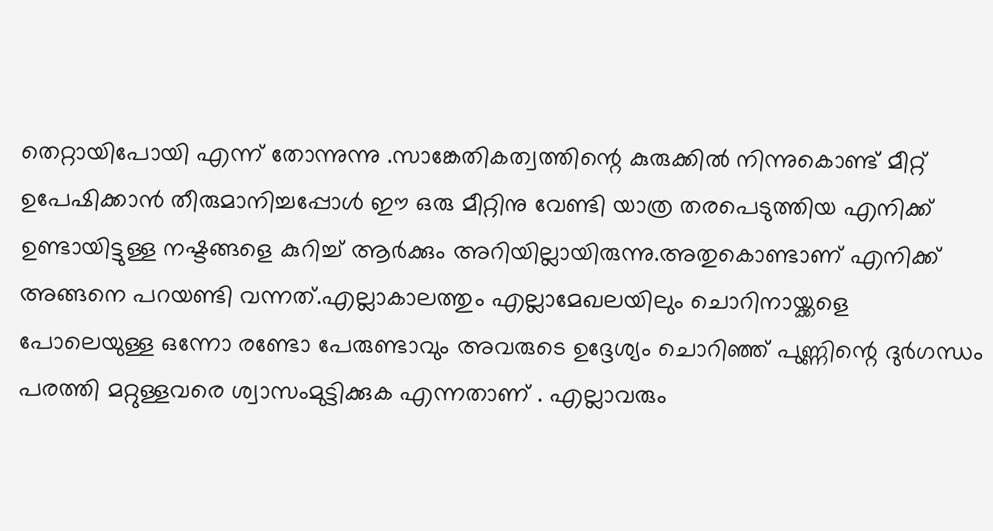തെറ്റായിപോയി എന്ന് തോന്നുന്നു .സാങ്കേതികത്വത്തിന്റെ കുരുക്കില്‍ നിന്നുകൊണ്ട് മീറ്റ്‌ ഉപേഷിക്കാന്‍ തീരുമാനിച്ചപ്പോള്‍ ഈ ഒരു മീറ്റിനു വേണ്ടി യാത്ര തരപെടുത്തിയ എനിക്ക് ഉണ്ടായിട്ടുള്ള നഷ്ടങ്ങളെ കുറിച്ച് ആര്‍ക്കും അറിയില്ലായിരുന്നു.അതുകൊണ്ടാണ് എനിക്ക് അങ്ങനെ പറയണ്ടി വന്നത്.എല്ലാകാലത്തും എല്ലാമേഖലയിലും ചൊറിനായ്ക്കളെ പോലെയുള്ള ഒന്നോ രണ്ടോ പേരുണ്ടാവും അവരുടെ ഉദ്ദേശ്യം ചൊറിഞ്ഞ്‌ പുണ്ണിന്റെ ദുര്‍ഗന്ധം പരത്തി മറ്റുള്ളവരെ ശ്വാസംമുട്ടിക്കുക എന്നതാണ് . എല്ലാവരും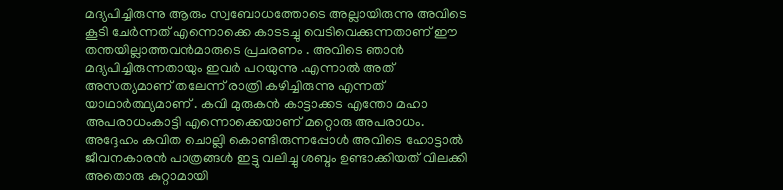മദ്യപിച്ചിരുന്നു ആരും സ്വബോധത്തോടെ അല്ലായിരുന്നു അവിടെ കൂടി ചേര്‍ന്നത്‌ എന്നൊക്കെ കാടടച്ചു വെടിവെക്കുന്നതാണ് ഈ തന്തയില്ലാത്തവന്‍മാരുടെ പ്രചരണം . അവിടെ ഞാന്‍ മദ്യപിച്ചിരുന്നതായും ഇവര്‍ പറയുന്നു .എന്നാല്‍ അത് അസത്യമാണ് തലേന്ന് രാത്രി കഴിച്ചിരുന്നു എന്നത് യാഥാര്‍ത്ഥ്യമാണ്‌ . കവി മുരുകന്‍ കാട്ടാക്കട എന്തോ മഹാ അപരാധംകാട്ടി എന്നൊക്കെയാണ് മറ്റൊരു അപരാധം. അദ്ദേഹം കവിത ചൊല്ലി കൊണ്ടിരുന്നപ്പോള്‍ അവിടെ ഹോട്ടാല്‍ ജീവനകാരന്‍ പാത്രങ്ങള്‍ ഇട്ടു വലിച്ചു ശബ്ദം ഉണ്ടാക്കിയത് വിലക്കി അതൊരു കുറ്റാമായി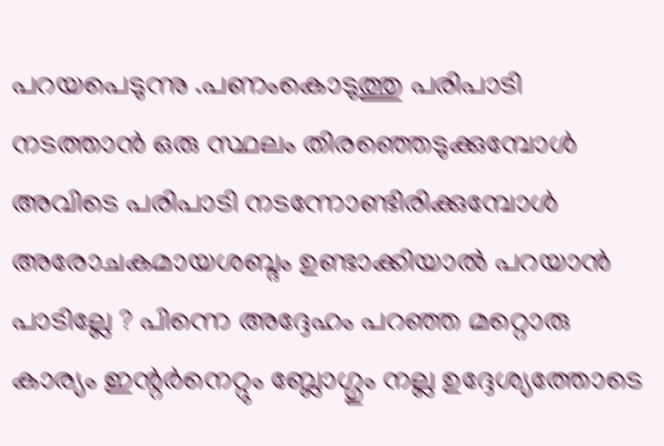പറയപെടുന്നു .പണംകൊടുത്തു പരിപാടി നടത്താന്‍ ഒരു സ്ഥലം തിരഞ്ഞെടുക്കുമ്പോള്‍ അവിടെ പരിപാടി നടന്നോണ്ടിരിക്കുമ്പോള്‍ അരോചകമായശബ്ദം ഉണ്ടാക്കിയാല്‍ പറയാന്‍ പാടില്ലേ ? പിന്നെ അദ്ദേഹം പറഞ്ഞ മറ്റൊരു കാര്യം ഇന്റര്‍നെറ്റും ബ്ലോഗ്ഗും നല്ല ഉദ്ദേശ്യത്തോടെ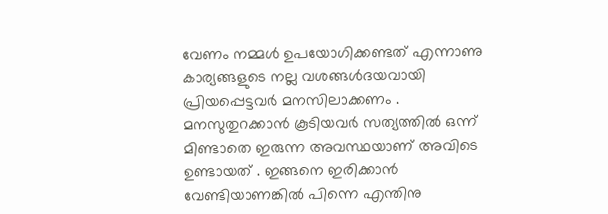വേണം നമ്മള്‍ ഉപയോഗിക്കണ്ടത് എന്നാണു കാര്യങ്ങളുടെ നല്ല വശങ്ങള്‍ദയവായി പ്രിയപ്പെട്ടവര്‍ മനസിലാക്കണം . മനസുതുറക്കാന്‍ കൂടിയവര്‍ സത്യത്തില്‍ ഒന്ന് മിണ്ടാതെ ഇരുന്ന അവസ്ഥയാണ് അവിടെ ഉണ്ടായത് . ഇങ്ങനെ ഇരിക്കാന്‍ വേണ്ടിയാണങ്കില്‍ പിന്നെ എന്തിനു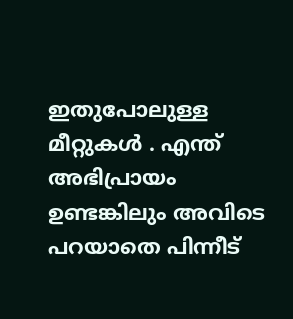ഇതുപോലുള്ള മീറ്റുകള്‍ . എന്ത് അഭിപ്രായം ഉണ്ടങ്കിലും അവിടെ പറയാതെ പിന്നീട്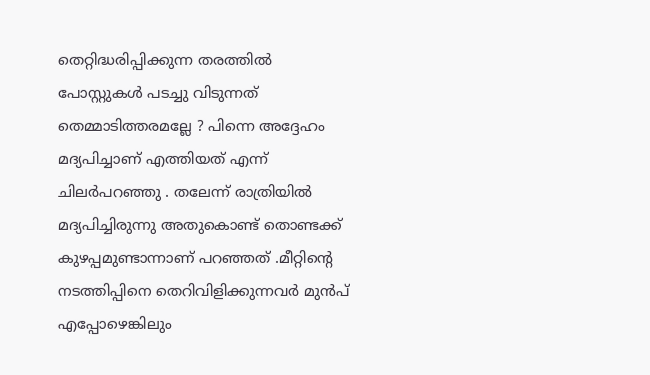തെറ്റിദ്ധരിപ്പിക്കുന്ന തരത്തില്‍ പോസ്റ്റുകള്‍ പടച്ചു വിടുന്നത് തെമ്മാടിത്തരമല്ലേ ? പിന്നെ അദ്ദേഹം മദ്യപിച്ചാണ് എത്തിയത് എന്ന് ചിലര്‍പറഞ്ഞു . തലേന്ന് രാത്രിയില്‍ മദ്യപിച്ചിരുന്നു അതുകൊണ്ട് തൊണ്ടക്ക് കുഴപ്പമുണ്ടാന്നാണ് പറഞ്ഞത് .മീറ്റിന്റെ നടത്തിപ്പിനെ തെറിവിളിക്കുന്നവര്‍ മുന്‍പ് എപ്പോഴെങ്കിലും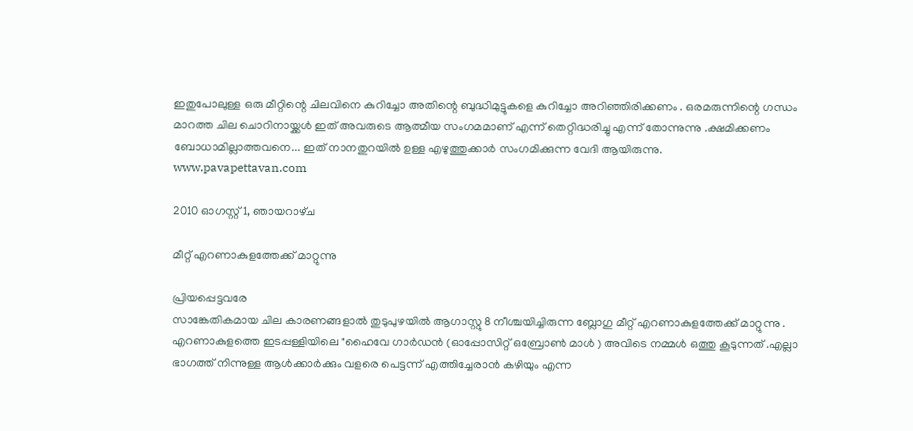ഇതുപോലുള്ള ഒരു മീറ്റിന്റെ ചിലവിനെ കുറിച്ചോ അതിന്റെ ബുദ്ധിമുട്ടുകളെ കുറിച്ചോ അറിഞ്ഞിരിക്കണം . ഒരമരുന്നിന്റെ ഗന്ധം മാറത്ത ചില ചൊറിനായ്ക്കള്‍ ഇത് അവരുടെ ആത്മീയ സംഗമമാണ് എന്ന് തെറ്റിദ്ധരിച്ചു എന്ന് തോന്നുന്നു .ക്ഷമിക്കണം ബോധാമില്ലാത്തവനെ... ഇത് നാനതുറയില്‍ ഉള്ള എഴുത്തുക്കാര്‍ സംഗമിക്കുന്ന വേദി ആയിരുന്നു.
www.pavapettavan.com

2010 ഓഗസ്റ്റ് 1, ഞായറാഴ്‌ച

മീറ്റ് എറണാകുളത്തേക്ക് മാറ്റുന്നു

പ്രിയപ്പെട്ടവരേ
സാങ്കേതികമായ ചില കാരണങ്ങളാല്‍ തുടുപുഴയില്‍ ആഗാസ്റ്റു 8 നീശ്ചയിച്ചിരുന്ന ബ്ലോഗു മീറ്റ്‌ എറണാകുളത്തേക്ക് മാറ്റുന്നു . എറണാകുളത്തെ ഇടപ്പള്ളിയിലെ "ഹൈവേ ഗാര്‍ഡന്‍ (ഓപ്പോസിറ്റ് ഒബ്രോണ്‍ മാള്‍ ) അവിടെ നമ്മള്‍ ഒത്തു കൂടുന്നത് .എല്ലാ ഭാഗത്ത് നിന്നുള്ള ആള്‍ക്കാര്‍ക്കും വളരെ പെട്ടന്ന് എത്തിച്ചേരാന്‍ കഴിയും എന്ന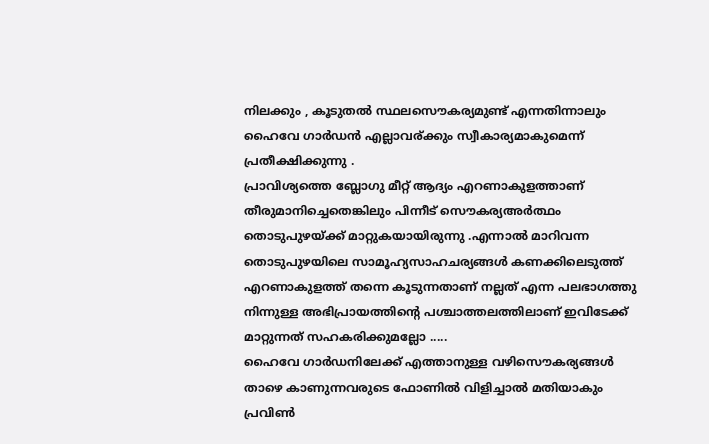നിലക്കും , കൂടുതല്‍ സ്ഥലസൌകര്യമുണ്ട് എന്നതിന്നാലും ഹൈവേ ഗാര്‍ഡന്‍ എല്ലാവര്ക്കും സ്വീകാര്യമാകുമെന്ന് പ്രതീക്ഷിക്കുന്നു .
പ്രാവിശ്യത്തെ ബ്ലോഗു മീറ്റ്‌ ആദ്യം എറണാകുളത്താണ് തീരുമാനിച്ചെതെങ്കിലും പിന്നീട് സൌകര്യഅര്‍ത്ഥം തൊടുപുഴയ്ക്ക് മാറ്റുകയായിരുന്നു .എന്നാല്‍ മാറിവന്ന തൊടുപുഴയിലെ സാമൂഹ്യസാഹചര്യങ്ങള്‍ കണക്കിലെടുത്ത് എറണാകുളത്ത് തന്നെ കൂടുന്നതാണ് നല്ലത് എന്ന പലഭാഗത്തു നിന്നുള്ള അഭിപ്രായത്തിന്റെ പശ്ചാത്തലത്തിലാണ് ഇവിടേക്ക് മാറ്റുന്നത് സഹകരിക്കുമല്ലോ .....
ഹൈവേ ഗാര്‍ഡനിലേക്ക് എത്താനുള്ള വഴിസൌകര്യങ്ങള്‍ താഴെ കാണുന്നവരുടെ ഫോണില്‍ വിളിച്ചാല്‍ മതിയാകും
പ്രവിണ്‍ ‍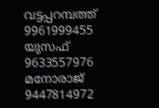വട്ടപ്പറമ്പത്ത് 9961999455
യുസഫ് 9633557976
മനോരാജ് 9447814972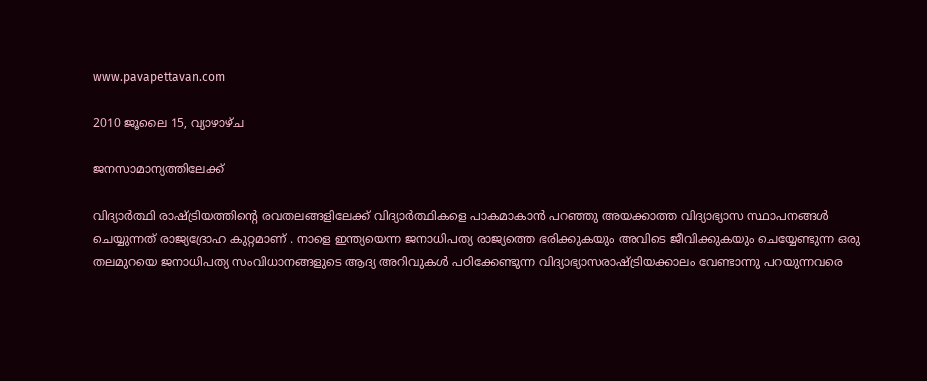www.pavapettavan.com

2010 ജൂലൈ 15, വ്യാഴാഴ്‌ച

ജനസാമാന്യത്തിലേക്ക്

വിദ്യാര്‍ത്ഥി രാഷ്ട്രിയത്തിന്റെ രവതലങ്ങളിലേക്ക് വിദ്യാര്‍ത്ഥികളെ പാകമാകാന്‍ പറഞ്ഞു അയക്കാത്ത വിദ്യാഭ്യാസ സ്ഥാപനങ്ങള്‍ ചെയ്യുന്നത് രാജ്യദ്രോഹ കുറ്റമാണ് . നാളെ ഇന്ത്യയെന്ന ജനാധിപത്യ രാജ്യത്തെ ഭരിക്കുകയും അവിടെ ജീവിക്കുകയും ചെയ്യേണ്ടുന്ന ഒരു തലമുറയെ ജനാധിപത്യ സംവിധാനങ്ങളുടെ ആദ്യ അറിവുകള്‍ പഠിക്കേണ്ടുന്ന വിദ്യാഭ്യാസരാഷ്ട്രിയക്കാലം വേണ്ടാന്നു പറയുന്നവരെ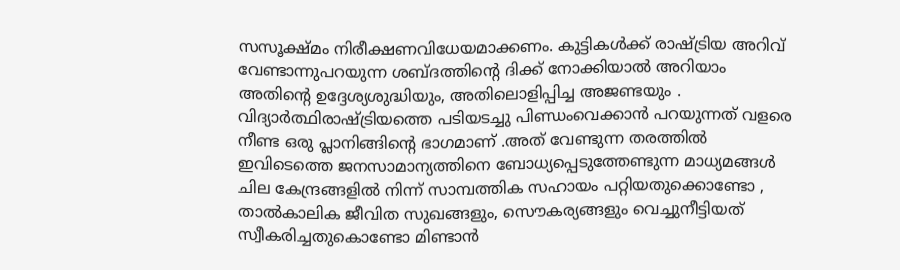സസൂക്ഷ്മം നിരീക്ഷണവിധേയമാക്കണം. കുട്ടികള്‍ക്ക് രാഷ്ട്രിയ അറിവ് വേണ്ടാന്നുപറയുന്ന ശബ്ദത്തിന്റെ ദിക്ക് നോക്കിയാല്‍ അറിയാം അതിന്റെ ഉദ്ദേശ്യശുദ്ധിയും, അതിലൊളിപ്പിച്ച അജണ്ടയും . വിദ്യാര്‍ത്ഥിരാഷ്ട്രിയത്തെ പടിയടച്ചു പിണ്ഡംവെക്കാന്‍ പറയുന്നത് വളരെ നീണ്ട ഒരു പ്ലാനിങ്ങിന്റെ ഭാഗമാണ് .അത് വേണ്ടുന്ന തരത്തില്‍ ഇവിടെത്തെ ജനസാമാന്യത്തിനെ ബോധ്യപ്പെടുത്തേണ്ടുന്ന മാധ്യമങ്ങള്‍ ചില കേന്ദ്രങ്ങളില്‍ നിന്ന് സാമ്പത്തിക സഹായം പറ്റിയതുക്കൊണ്ടോ , താല്‍കാലിക ജീവിത സുഖങ്ങളും, സൌകര്യങ്ങളും വെച്ചുനീട്ടിയത് സ്വീകരിച്ചതുകൊണ്ടോ മിണ്ടാന്‍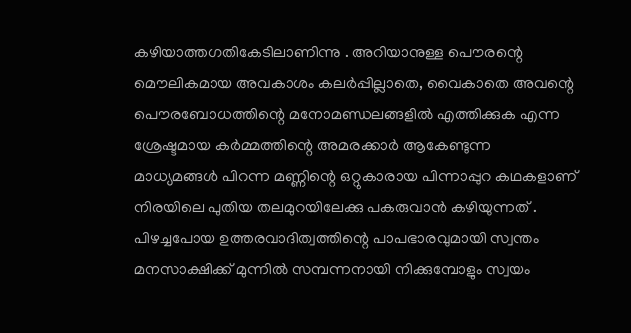കഴിയാത്തഗതികേടിലാണിന്നു . അറിയാനുള്ള പൌരന്റെ മൌലികമായ അവകാശം കലര്‍പ്പില്ലാതെ, വൈകാതെ അവന്റെ പൌരബോധത്തിന്റെ മനോമണ്ഡലങ്ങളില്‍ എത്തിക്കുക എന്ന ശ്രേഷ്ടമായ കര്‍മ്മത്തിന്റെ അമരക്കാര്‍ ആകേണ്ടുന്ന മാധ്യമങ്ങള്‍ പിറന്ന മണ്ണിന്റെ ഒറ്റുകാരായ പിന്നാപ്പുറ കഥകളാണ് നിരയിലെ പുതിയ തലമുറയിലേക്കു പകരുവാന്‍ കഴിയുന്നത്‌ . പിഴച്ചപോയ ഉത്തരവാദിത്വത്തിന്റെ പാപഭാരവുമായി സ്വന്തം മനസാക്ഷിക്ക് മുന്നില്‍ സമ്പന്നനായി നിക്കുമ്പോളും സ്വയം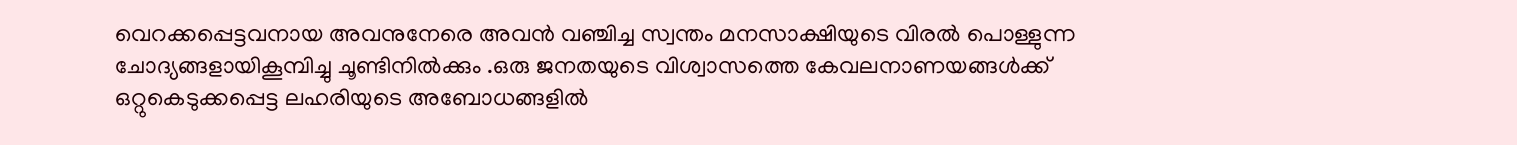വെറക്കപ്പെട്ടവനായ അവനുനേരെ അവന്‍ വഞ്ചിച്ച സ്വന്തം മനസാക്ഷിയുടെ വിരല്‍ പൊള്ളുന്ന ചോദ്യങ്ങളായികൂമ്പിച്ചു ചൂണ്ടിനില്‍ക്കും .ഒരു ജനതയുടെ വിശ്വാസത്തെ കേവലനാണയങ്ങള്‍ക്ക് ഒറ്റുകെടുക്കപ്പെട്ട ലഹരിയുടെ അബോധങ്ങളില്‍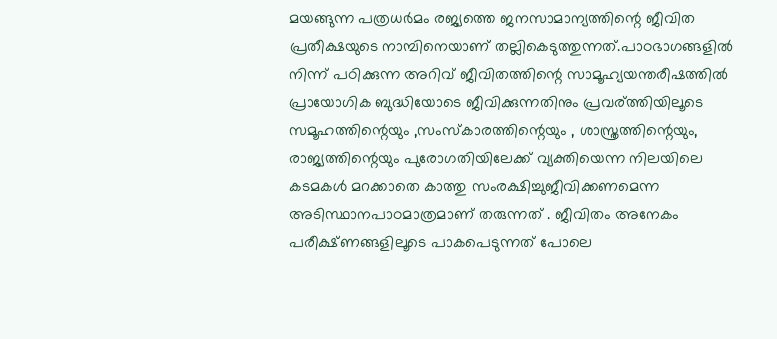മയങ്ങുന്ന പത്രധര്‍മം രജ്യത്തെ ജനസാമാന്യത്തിന്റെ ജീവിത പ്രതീക്ഷയുടെ നാമ്പിനെയാണ് തല്ലികെടുത്തുന്നത്.പാഠഭാഗങ്ങളില്‍ നിന്ന് പഠിക്കുന്ന അറിവ് ജീവിതത്തിന്റെ സാമൂഹ്യയന്തരീഷത്തില്‍ പ്രായോഗിക ബുദ്ധിയോടെ ജീവിക്കുന്നതിനും പ്രവര്ത്തിയിലൂടെ സമൂഹത്തിന്റെയും ,സംസ്കാരത്തിന്റെയും , ശാസ്ത്രത്തിന്റെയും, രാജ്യത്തിന്റെയും പുരോഗതിയിലേക്ക് വ്യക്തിയെന്ന നിലയിലെ കടമകള്‍ മറക്കാതെ കാത്തു സംരക്ഷിച്ചുജീവിക്കണമെന്ന അടിസ്ഥാനപാഠമാത്രമാണ് തരുന്നത് . ജീവിതം അനേകം പരീക്ഷ്ണങ്ങളിലൂടെ പാകപെടുന്നത് പോലെ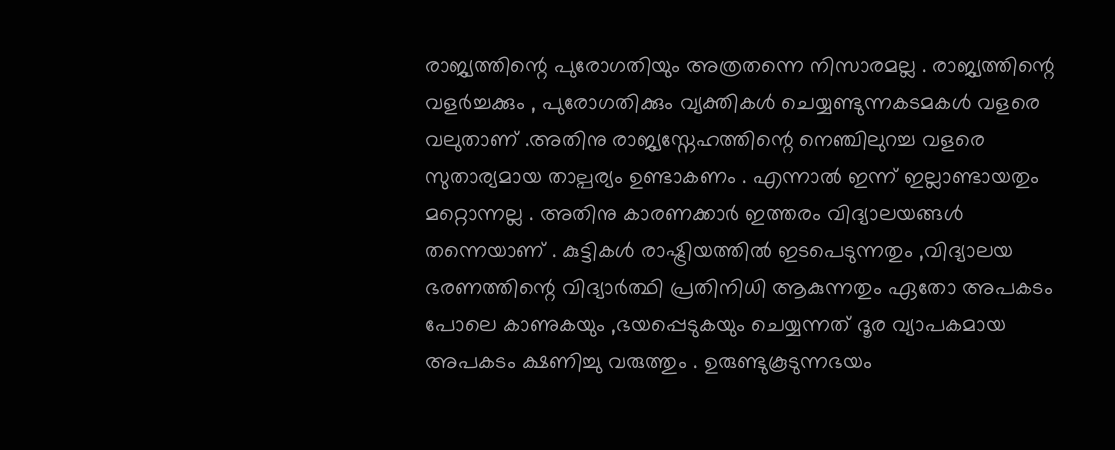രാജ്യത്തിന്റെ പുരോഗതിയും അത്രതന്നെ നിസാരമല്ല . രാജ്യത്തിന്റെ വളര്‍ച്ചക്കും , പുരോഗതിക്കും വ്യക്തികള്‍ ചെയ്യണ്ടുന്നകടമകള്‍ വളരെ വലുതാണ്‌ .അതിനു രാജ്യസ്നേഹത്തിന്റെ നെഞ്ചിലുറച്ച വളരെ സുതാര്യമായ താല്പര്യം ഉണ്ടാകണം . എന്നാല്‍ ഇന്ന് ഇല്ലാണ്ടായതും മറ്റൊന്നല്ല . അതിനു കാരണക്കാര്‍ ഇത്തരം വിദ്യാലയങ്ങള്‍ തന്നെയാണ് . കുട്ടികള്‍ രാഷ്ട്രിയത്തില്‍ ഇടപെടുന്നതും ,വിദ്യാലയ ഭരണത്തിന്റെ വിദ്യാര്‍ത്ഥി പ്രതിനിധി ആകുന്നതും ഏതോ അപകടം പോലെ കാണുകയും ,ഭയപ്പെടുകയും ചെയ്യന്നത് ദൂര വ്യാപകമായ അപകടം ക്ഷണിച്ചു വരുത്തും . ഉരുണ്ടുകൂടുന്നഭയം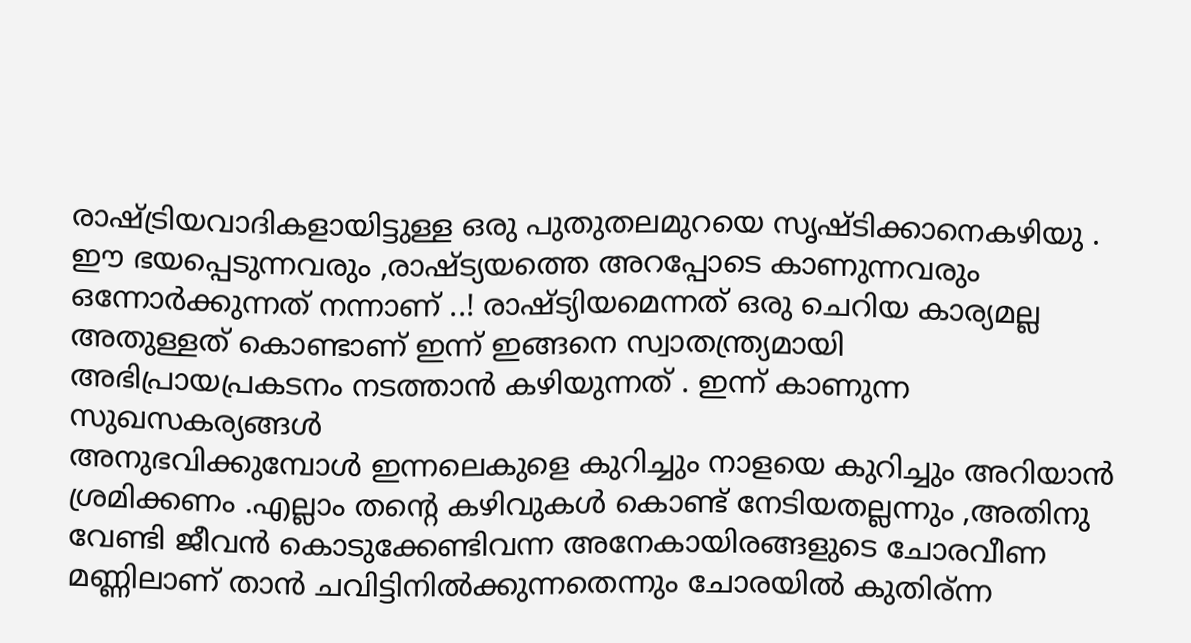രാഷ്ട്രിയവാദികളായിട്ടുള്ള ഒരു പുതുതലമുറയെ സൃഷ്ടിക്കാനെകഴിയു .
ഈ ഭയപ്പെടുന്നവരും ,രാഷ്ട്യയത്തെ അറപ്പോടെ കാണുന്നവരും ഒന്നോര്‍ക്കുന്നത് നന്നാണ് ..! രാഷ്ട്യിയമെന്നത് ഒരു ചെറിയ കാര്യമല്ല അതുള്ളത്‌ കൊണ്ടാണ് ഇന്ന് ഇങ്ങനെ സ്വാതന്ത്ര്യമായി അഭിപ്രായപ്രകടനം നടത്താന്‍ കഴിയുന്നത്‌ . ഇന്ന് കാണുന്ന സുഖസകര്യങ്ങള്‍
അനുഭവിക്കുമ്പോള്‍ ഇന്നലെകുളെ കുറിച്ചും നാളയെ കുറിച്ചും അറിയാന്‍ ശ്രമിക്കണം .എല്ലാം തന്റെ കഴിവുകള്‍ കൊണ്ട് നേടിയതല്ലന്നും ,അതിനു വേണ്ടി ജീവന്‍ കൊടുക്കേണ്ടിവന്ന അനേകായിരങ്ങളുടെ ചോരവീണ മണ്ണിലാണ് താന്‍ ചവിട്ടിനില്‍ക്കുന്നതെന്നും ചോരയില്‍ കുതിര്ന്ന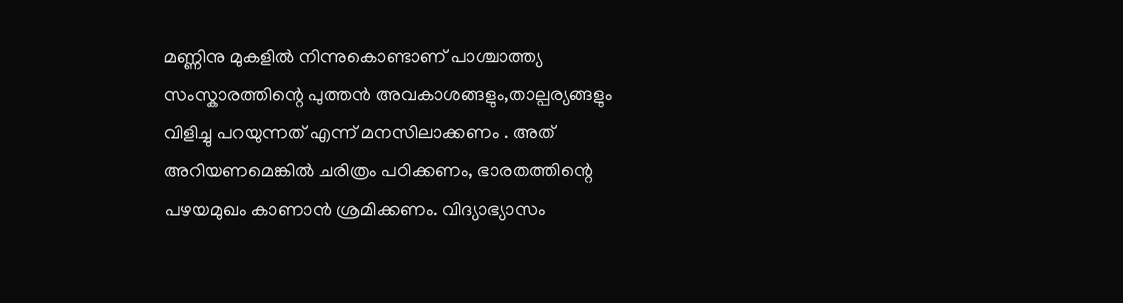മണ്ണിനു മുകളില്‍ നിന്നുകൊണ്ടാണ് പാശ്ചാത്ത്യ സംസ്കാരത്തിന്റെ പുത്തന്‍ അവകാശങ്ങളും,താല്പര്യങ്ങളും വിളിച്ചു പറയുന്നത് എന്ന് മനസിലാക്കണം . അത് അറിയണമെങ്കില്‍ ചരിത്രം പഠിക്കണം, ഭാരതത്തിന്റെ പഴയമുഖം കാണാന്‍ ശ്രമിക്കണം. വിദ്യാഭ്യാസം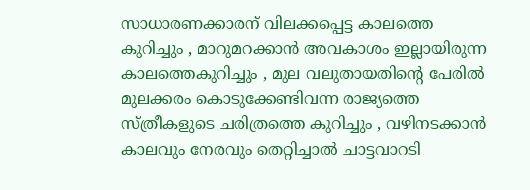സാധാരണക്കാരന് വിലക്കപ്പെട്ട കാലത്തെ കുറിച്ചും , മാറുമറക്കാന്‍ അവകാശം ഇല്ലായിരുന്ന കാലത്തെകുറിച്ചും , മുല വലുതായതിന്റെ പേരില്‍ മുലക്കരം കൊടുക്കേണ്ടിവന്ന രാജ്യത്തെ സ്ത്രീകളുടെ ചരിത്രത്തെ കുറിച്ചും , വഴിനടക്കാന്‍ കാലവും നേരവും തെറ്റിച്ചാല്‍ ചാട്ടവാറടി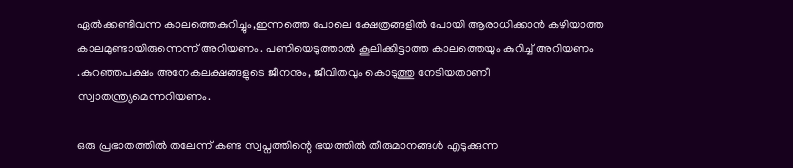ഏല്‍ക്കണ്ടിവന്ന കാലത്തെകുറിച്ചും,ഇന്നത്തെ പോലെ ക്ഷേത്രങ്ങളില്‍ പോയി ആരാധിക്കാന്‍ കഴിയാത്ത കാലമുണ്ടായിരുന്നെന്ന് അറിയണം. പണിയെടുത്താല്‍ കൂലിക്കിട്ടാത്ത കാലത്തെയും കുറിച്ച് അറിയണം .കുറഞ്ഞപക്ഷം അനേകലക്ഷങ്ങളുടെ ജീനനും, ജീവിതവും കൊടുത്തു നേടിയതാണീ സ്വാതന്ത്ര്യമെന്നറിയണം.

ഒരു പ്രഭാതത്തില്‍ തലേന്ന് കണ്ട സ്വപ്നത്തിന്റെ ഭയത്തില്‍ തീരുമാനങ്ങള്‍ എടുക്കുന്ന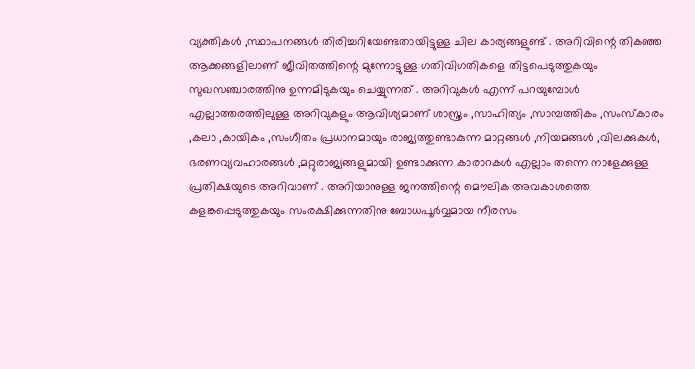വ്യക്തികള്‍ ,സ്ഥാപനങ്ങള്‍ തിരിച്ചറിയേണ്ടതായിട്ടുള്ള ചില കാര്യങ്ങളുണ്ട് . അറിവിന്റെ തികഞ്ഞ ആക്കങ്ങളിലാണ് ജീവിതത്തിന്റെ മുന്നോട്ടുള്ള ഗതിവിഗതികളെ തിട്ടപെടുത്തുകയും സുഖസഞ്ചാരത്തിനു ഉന്നമിടുകയും ചെയ്യുന്നത് . അറിവുകള്‍ എന്ന് പറയുമ്പോള്‍ എല്ലാത്തരത്തിലുള്ള അറിവുകളും ആവിശ്യമാണ് ശാസ്ത്രം ,സാഹിത്യം ,സാമ്പത്തികം ,സംസ്കാരം ,കലാ ,കായികം ,സംഗീതം പ്രധാനമായും രാജ്യത്തുണ്ടാകുന്ന മാറ്റങ്ങള്‍ ,നിയമങ്ങള്‍ ,വിലക്കുകള്‍, ഭരണവ്യവഹാരങ്ങള്‍ ,മറ്റുരാജ്യങ്ങളുമായി ഉണ്ടാക്കുന്ന കാരാറകള്‍ എല്ലാം തന്നെ നാളേക്കുള്ള പ്രതിക്ഷയുടെ അറിവാണ് . അറിയാനുള്ള ജനത്തിന്റെ മൌലിക അവകാശത്തെ കളങ്കപ്പെടുത്തുകയും സംരക്ഷിക്കുന്നതിനു ബോധപൂര്‍വ്വമായ നീരസം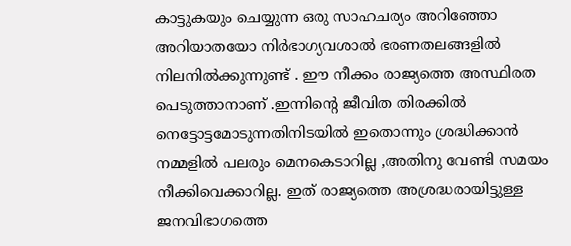കാട്ടുകയും ചെയ്യുന്ന ഒരു സാഹചര്യം അറിഞ്ഞോ അറിയാതയോ നിര്‍ഭാഗ്യവശാല്‍ ഭരണതലങ്ങളില്‍ നിലനില്‍ക്കുന്നുണ്ട് . ഈ നീക്കം രാജ്യത്തെ അസ്ഥിരത പെടുത്താനാണ് .ഇന്നിന്റെ ജീവിത തിരക്കില്‍ നെട്ടോട്ടമോടുന്നതിനിടയില്‍ ഇതൊന്നും ശ്രദ്ധിക്കാന്‍ നമ്മളില്‍ പലരും മെനകെടാറില്ല ,അതിനു വേണ്ടി സമയം നീക്കിവെക്കാറില്ല. ഇത് രാജ്യത്തെ അശ്രദ്ധരായിട്ടുള്ള ജനവിഭാഗത്തെ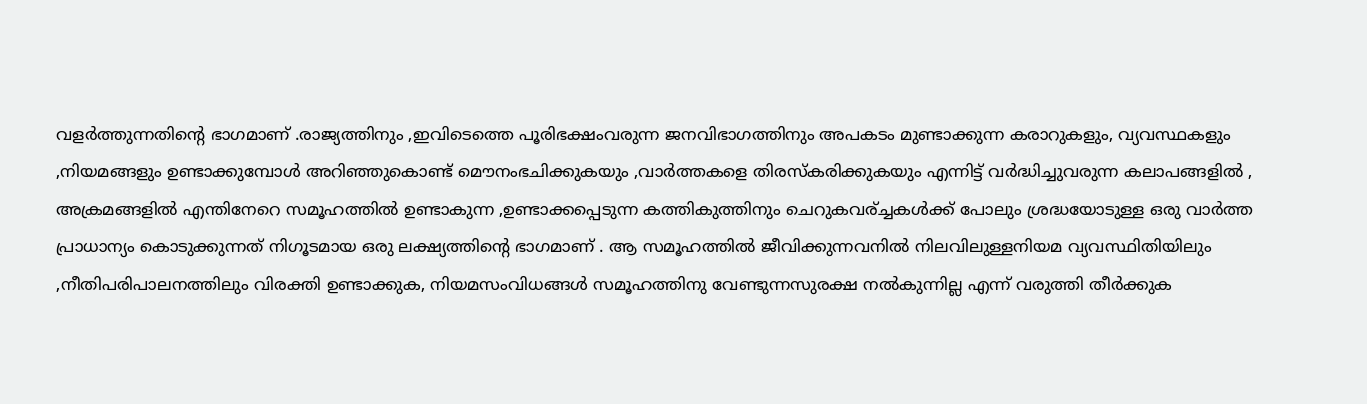വളര്‍ത്തുന്നതിന്റെ ഭാഗമാണ് .രാജ്യത്തിനും ,ഇവിടെത്തെ പൂരിഭക്ഷംവരുന്ന ജനവിഭാഗത്തിനും അപകടം മുണ്ടാക്കുന്ന കരാറുകളും, വ്യവസ്ഥകളും ,നിയമങ്ങളും ഉണ്ടാക്കുമ്പോള്‍ അറിഞ്ഞുകൊണ്ട് മൌനംഭചിക്കുകയും ,വാര്‍ത്തകളെ തിരസ്കരിക്കുകയും എന്നിട്ട് വര്‍ദ്ധിച്ചുവരുന്ന കലാപങ്ങളില്‍ , അക്രമങ്ങളില്‍ എന്തിനേറെ സമൂഹത്തില്‍ ഉണ്ടാകുന്ന ,ഉണ്ടാക്കപ്പെടുന്ന കത്തികുത്തിനും ചെറുകവര്ച്ചകള്‍ക്ക് പോലും ശ്രദ്ധയോടുള്ള ഒരു വാര്‍ത്ത പ്രാധാന്യം കൊടുക്കുന്നത് നിഗൂടമായ ഒരു ലക്ഷ്യത്തിന്റെ ഭാഗമാണ് . ആ സമൂഹത്തില്‍ ജീവിക്കുന്നവനില്‍ നിലവിലുള്ളനിയമ വ്യവസ്ഥിതിയിലും ,നീതിപരിപാലനത്തിലും വിരക്തി ഉണ്ടാക്കുക, നിയമസംവിധങ്ങള്‍ സമൂഹത്തിനു വേണ്ടുന്നസുരക്ഷ നല്‍കുന്നില്ല എന്ന് വരുത്തി തീര്‍ക്കുക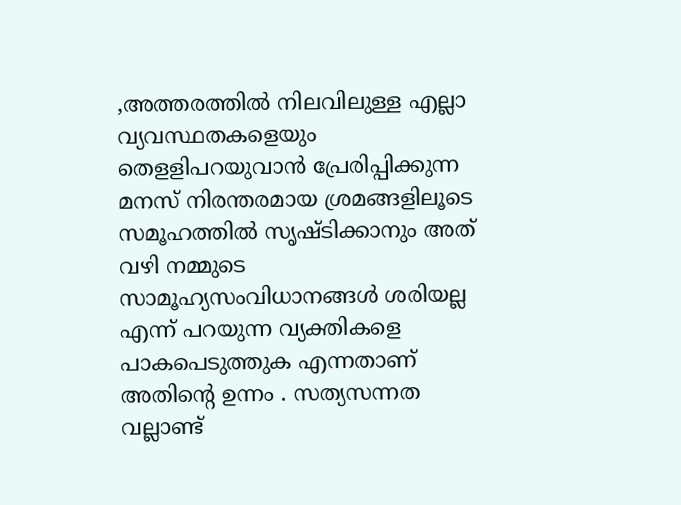,അത്തരത്തില്‍ നിലവിലുള്ള എല്ലാ വ്യവസ്ഥതകളെയും തെളളിപറയുവാന്‍ പ്രേരിപ്പിക്കുന്ന മനസ് നിരന്തരമായ ശ്രമങ്ങളിലൂടെ സമൂഹത്തില്‍ സൃഷ്ടിക്കാനും അത് വഴി നമ്മുടെ സാമൂഹ്യസംവിധാനങ്ങള്‍ ശരിയല്ല എന്ന് പറയുന്ന വ്യക്തികളെ പാകപെടുത്തുക എന്നതാണ് അതിന്റെ ഉന്നം . സത്യസന്നത വല്ലാണ്ട്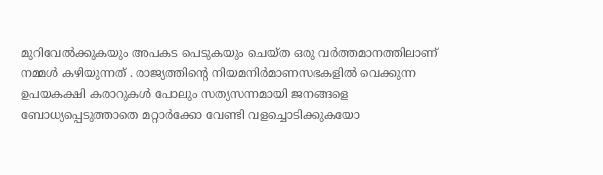മുറിവേല്‍ക്കുകയും അപകട പെടുകയും ചെയ്ത ഒരു വര്‍ത്തമാനത്തിലാണ് നമ്മള്‍ കഴിയുന്നത്‌ . രാജ്യത്തിന്റെ നിയമനിര്‍മാണസഭകളില്‍ വെക്കുന്ന ഉപയകക്ഷി കരാറുകള്‍ പോലും സത്യസന്നമായി ജനങ്ങളെ ബോധ്യപ്പെടുത്താതെ മറ്റാര്‍ക്കോ വേണ്ടി വളച്ചൊടിക്കുകയോ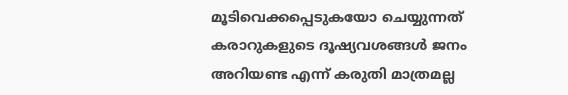മൂടിവെക്കപ്പെടുകയോ ചെയ്യുന്നത് കരാറുകളുടെ ദൂഷ്യവശങ്ങള്‍ ജനം അറിയണ്ട എന്ന് കരുതി മാത്രമല്ല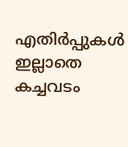എതിര്‍പ്പുകള്‍ ഇല്ലാതെ കച്ചവടം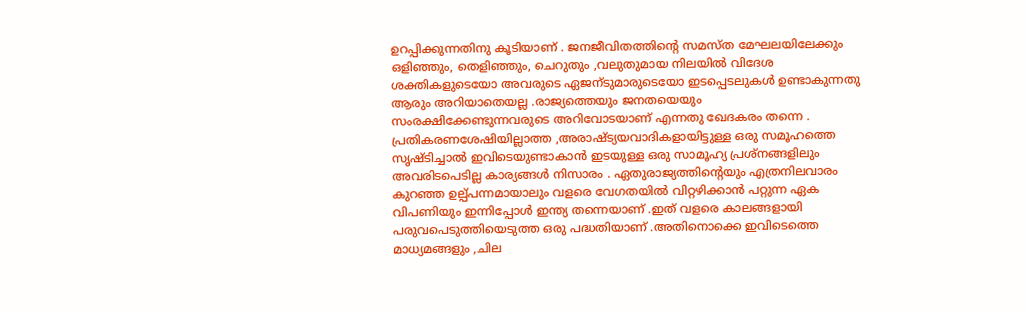ഉറപ്പിക്കുന്നതിനു കൂടിയാണ് . ജനജീവിതത്തിന്റെ സമസ്ത മേഘലയിലേക്കും ഒളിഞ്ഞും, തെളിഞ്ഞും, ചെറുതും ,വലുതുമായ നിലയില്‍ വിദേശ ശക്തികളുടെയോ അവരുടെ ഏജന്ടുമാരുടെയോ ഇടപ്പെടലുകള്‍ ഉണ്ടാകുന്നതു ആരും അറിയാതെയല്ല .രാജ്യത്തെയും ജനതയെയും സംരക്ഷിക്കേണ്ടുന്നവരുടെ അറിവോടയാണ് എന്നതു ഖേദകരം തന്നെ . പ്രതികരണശേഷിയില്ലാത്ത ,അരാഷ്ട്യയവാദികളായിട്ടുള്ള ഒരു സമൂഹത്തെ സൃഷ്ടിച്ചാല്‍ ഇവിടെയുണ്ടാകാന്‍ ഇടയുള്ള ഒരു സാമൂഹ്യ പ്രശ്നങ്ങളിലും അവരിടപെടില്ല കാര്യങ്ങള്‍ നിസാരം . ഏതുരാജ്യത്തിന്റെയും എത്രനിലവാരം കുറഞ്ഞ ഉല്പ്പന്നമായാലും വളരെ വേഗതയില്‍ വിറ്റഴിക്കാന്‍ പറ്റുന്ന ഏക വിപണിയും ഇന്നിപ്പോള്‍ ഇന്ത്യ തന്നെയാണ് .ഇത് വളരെ കാലങ്ങളായി പരുവപെടുത്തിയെടുത്ത ഒരു പദ്ധതിയാണ് .അതിനൊക്കെ ഇവിടെത്തെ മാധ്യമങ്ങളും ,ചില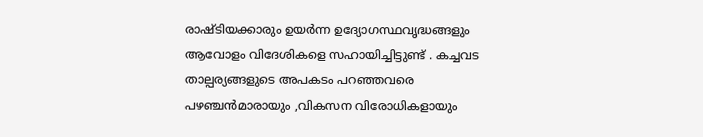രാഷ്ടിയക്കാരും ഉയര്‍ന്ന ഉദ്യോഗസ്ഥവൃദ്ധങ്ങളും ആവോളം വിദേശികളെ സഹായിച്ചിട്ടുണ്ട് . കച്ചവട താല്പര്യങ്ങളുടെ അപകടം പറഞ്ഞവരെ പഴഞ്ചന്‍മാരായും ,വികസന വിരോധികളായും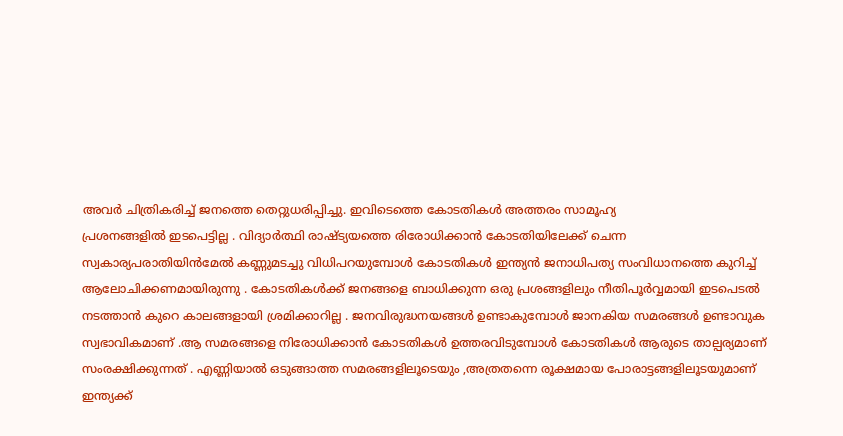അവര്‍ ചിത്രികരിച്ച് ജനത്തെ തെറ്റുധരിപ്പിച്ചു. ഇവിടെത്തെ കോടതികള്‍ അത്തരം സാമൂഹ്യ
പ്രശനങ്ങളില്‍ ഇടപെട്ടില്ല . വിദ്യാര്‍ത്ഥി രാഷ്ട്യയത്തെ രിരോധിക്കാന്‍ കോടതിയിലേക്ക് ചെന്ന സ്വകാര്യപരാതിയിന്‍മേല്‍ കണ്ണുമടച്ചു വിധിപറയുമ്പോള്‍ കോടതികള്‍ ഇന്ത്യന്‍ ജനാധിപത്യ സംവിധാനത്തെ കുറിച്ച് ആലോചിക്കണമായിരുന്നു . കോടതികള്‍ക്ക് ജനങ്ങളെ ബാധിക്കുന്ന ഒരു പ്രശങ്ങളിലും നീതിപൂര്‍വ്വമായി ഇടപെടല്‍ നടത്താന്‍ കുറെ കാലങ്ങളായി ശ്രമിക്കാറില്ല . ജനവിരുദ്ധനയങ്ങള്‍ ഉണ്ടാകുമ്പോള്‍ ജാനകിയ സമരങ്ങള്‍ ഉണ്ടാവുക സ്വഭാവികമാണ് .ആ സമരങ്ങളെ നിരോധിക്കാന്‍ കോടതികള്‍ ഉത്തരവിടുമ്പോള്‍ കോടതികള്‍ ആരുടെ താല്പര്യമാണ് സംരക്ഷിക്കുന്നത് . എണ്ണിയാല്‍ ഒടുങ്ങാത്ത സമരങ്ങളിലൂടെയും ,അത്രതന്നെ രൂക്ഷമായ പോരാട്ടങ്ങളിലൂടയുമാണ് ഇന്ത്യക്ക്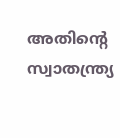അതിന്റെ സ്വാതന്ത്ര്യ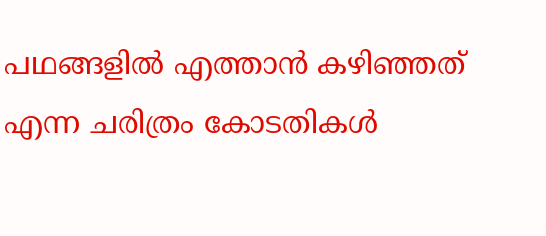പഥങ്ങളില്‍ എത്താന്‍ കഴിഞ്ഞത് എന്ന ചരിത്രം കോടതികള്‍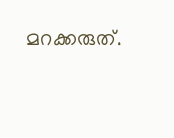മറക്കരുത്.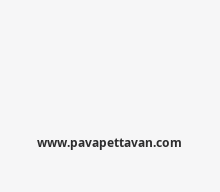www.pavapettavan.com